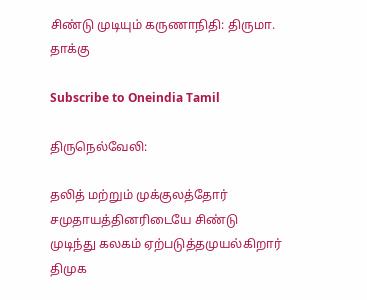சிண்டு முடியும் கருணாநிதி: திருமா. தாக்கு

Subscribe to Oneindia Tamil

திருநெல்வேலி:

தலித் மற்றும் முக்குலத்தோர் சமுதாயத்தினரிடையே சிண்டு முடிந்து கலகம் ஏற்படுத்தமுயல்கிறார் திமுக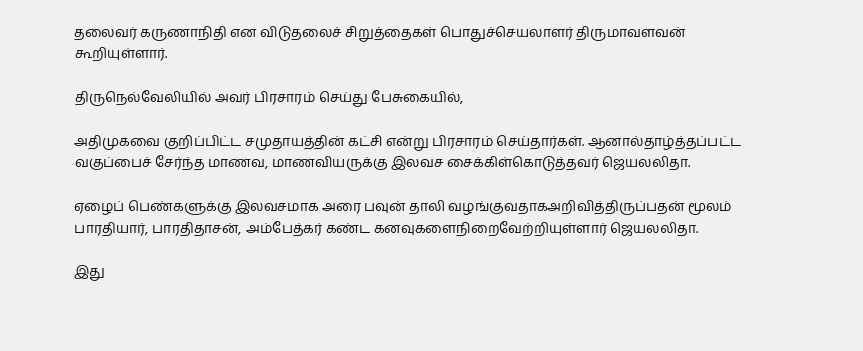தலைவர் கருணாநிதி என விடுதலைச் சிறுத்தைகள் பொதுச்செயலாளர் திருமாவளவன் கூறியுள்ளார்.

திருநெல்வேலியில் அவர் பிரசாரம் செய்து பேசுகையில்,

அதிமுகவை குறிப்பிட்ட சமுதாயத்தின் கட்சி என்று பிரசாரம் செய்தார்கள். ஆனால்தாழ்த்தப்பட்ட வகுப்பைச் சேர்ந்த மாணவ, மாணவியருக்கு இலவச சைக்கிள்கொடுத்தவர் ஜெயலலிதா.

ஏழைப் பெண்களுக்கு இலவசமாக அரை பவுன் தாலி வழங்குவதாகஅறிவித்திருப்பதன் மூலம் பாரதியார், பாரதிதாசன், அம்பேத்கர் கண்ட கனவுகளைநிறைவேற்றியுள்ளார் ஜெயலலிதா.

இது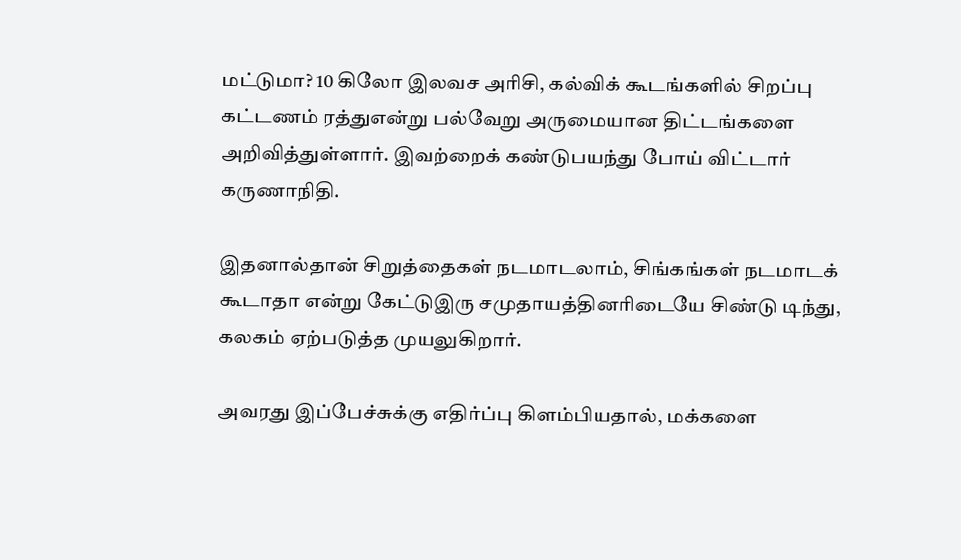மட்டுமா? 10 கிலோ இலவச அரிசி, கல்விக் கூடங்களில் சிறப்பு கட்டணம் ரத்துஎன்று பல்வேறு அருமையான திட்டங்களை அறிவித்துள்ளார். இவற்றைக் கண்டுபயந்து போய் விட்டார் கருணாநிதி.

இதனால்தான் சிறுத்தைகள் நடமாடலாம், சிங்கங்கள் நடமாடக் கூடாதா என்று கேட்டுஇரு சமுதாயத்தினரிடையே சிண்டு டிந்து, கலகம் ஏற்படுத்த முயலுகிறார்.

அவரது இப்பேச்சுக்கு எதிர்ப்பு கிளம்பியதால், மக்களை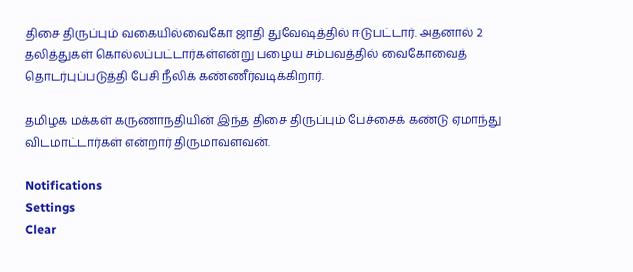திசை திருப்பும் வகையில்வைகோ ஜாதி துவேஷத்தில் ஈடுபட்டார். அதனால் 2 தலித்துகள் கொல்லப்பட்டார்கள்என்று பழைய சம்பவத்தில் வைகோவைத் தொடர்புப்படுத்தி பேசி நீலிக் கண்ணீர்வடிக்கிறார்.

தமிழக மக்கள் கருணாநதியின் இந்த திசை திருப்பும் பேச்சைக் கண்டு ஏமாந்து விடமாட்டார்கள் என்றார் திருமாவளவன்.

Notifications
Settings
Clear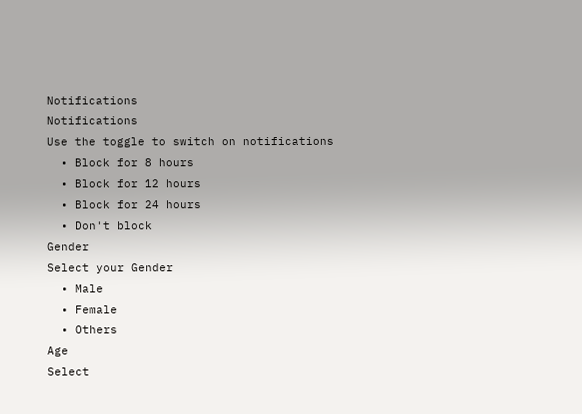Notifications
Notifications
Use the toggle to switch on notifications
  • Block for 8 hours
  • Block for 12 hours
  • Block for 24 hours
  • Don't block
Gender
Select your Gender
  • Male
  • Female
  • Others
Age
Select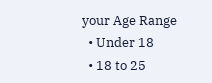your Age Range
  • Under 18
  • 18 to 25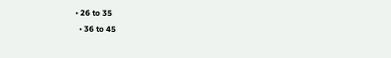• 26 to 35
  • 36 to 45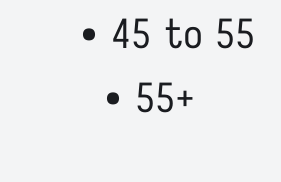• 45 to 55
  • 55+